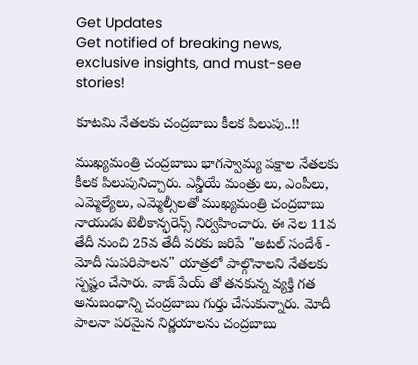Get Updates
Get notified of breaking news, exclusive insights, and must-see stories!

కూటమి నేతలకు చంద్రబాబు కీలక పిలుపు..!!

ముఖ్యమంత్రి చంద్రబాబు భాగస్వామ్య పక్షాల నేతలకు కీలక పిలుపునిచ్చారు. ఎన్డీయే మంత్రు లు, ఎంపీలు, ఎమ్మెల్యేలు, ఎమ్మెల్సీలతో ముఖ్యమంత్రి చంద్రబాబు నాయుడు టెలీకాన్ఫరెన్స్ నిర్వహించారు. ఈ నెల 11వ తేదీ నుంచి 25వ తేదీ వరకు జరిపే "అటల్ సందేశ్ - మోదీ సుపరిపాలన" యాత్రలో పాల్గొనాలని నేతలకు స్పష్టం చేసారు. వాజ్ పేయ్ తో తనకున్న వ్యక్తి గత అనుబంధాన్ని చంద్రబాబు గుర్తు చేసుకున్నారు. మోదీ పాలనా పరమైన నిర్ణయాలను చంద్రబాబు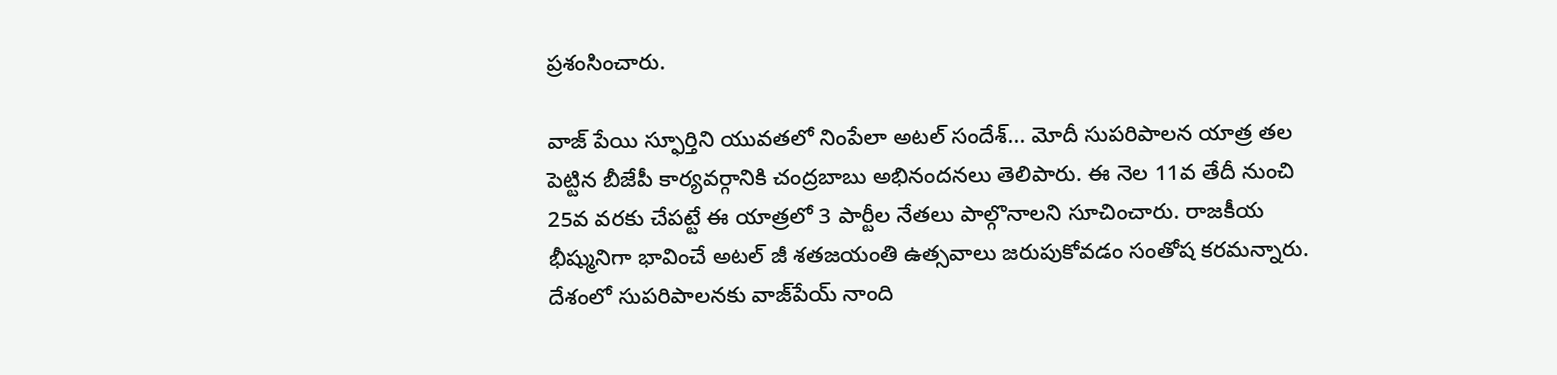ప్రశంసించారు.

వాజ్ పేయి స్ఫూర్తిని యువతలో నింపేలా అటల్ సందేశ్... మోదీ సుపరిపాలన యాత్ర తల పెట్టిన బీజేపీ కార్యవర్గానికి చంద్రబాబు అభినందనలు తెలిపారు. ఈ నెల 11వ తేదీ నుంచి 25వ వరకు చేపట్టే ఈ యాత్రలో 3 పార్టీల నేతలు పాల్గొనాలని సూచించారు. రాజకీయ భీష్మునిగా భావించే అటల్ జీ శతజయంతి ఉత్సవాలు జరుపుకోవడం సంతోష కరమన్నారు. దేశంలో సుపరిపాలనకు వాజ్‌పేయ్ నాంది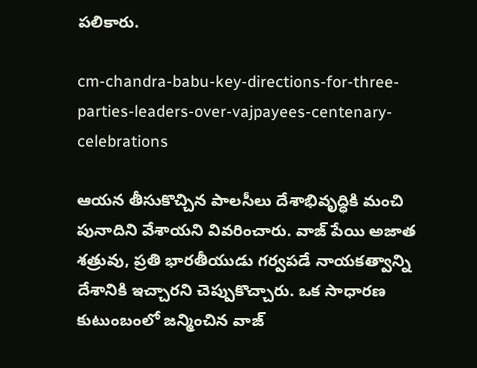పలికారు.

cm-chandra-babu-key-directions-for-three-parties-leaders-over-vajpayees-centenary-celebrations

ఆయన తీసుకొచ్చిన పాలసీలు దేశాభివృద్ధికి మంచి పునాదిని వేశాయని వివరించారు. వాజ్ పేయి అజాత శత్రువు, ప్రతి భారతీయుడు గర్వపడే నాయకత్వాన్ని దేశానికి ఇచ్చారని చెప్పుకొచ్చారు. ఒక సాధారణ కుటుంబంలో జన్మించిన వాజ్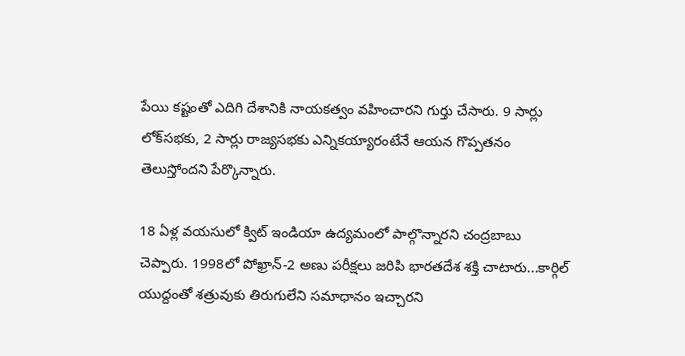పేయి కష్టంతో ఎదిగి దేశానికి నాయకత్వం వహించారని గుర్తు చేసారు. 9 సార్లు లోక్‌సభకు, 2 సార్లు రాజ్యసభకు ఎన్నికయ్యారంటేనే ఆయన గొప్పతనం తెలుస్తోందని పేర్కొన్నారు.

18 ఏళ్ల వయసులో క్విట్ ఇండియా ఉద్యమంలో పాల్గొన్నారని చంద్రబాబు చెప్పారు. 1998లో పోఖ్రాన్-2 అణు పరీక్షలు జరిపి భారతదేశ శక్తి చాటారు...కార్గిల్ యుద్దంతో శత్రువుకు తిరుగులేని సమాధానం ఇచ్చారని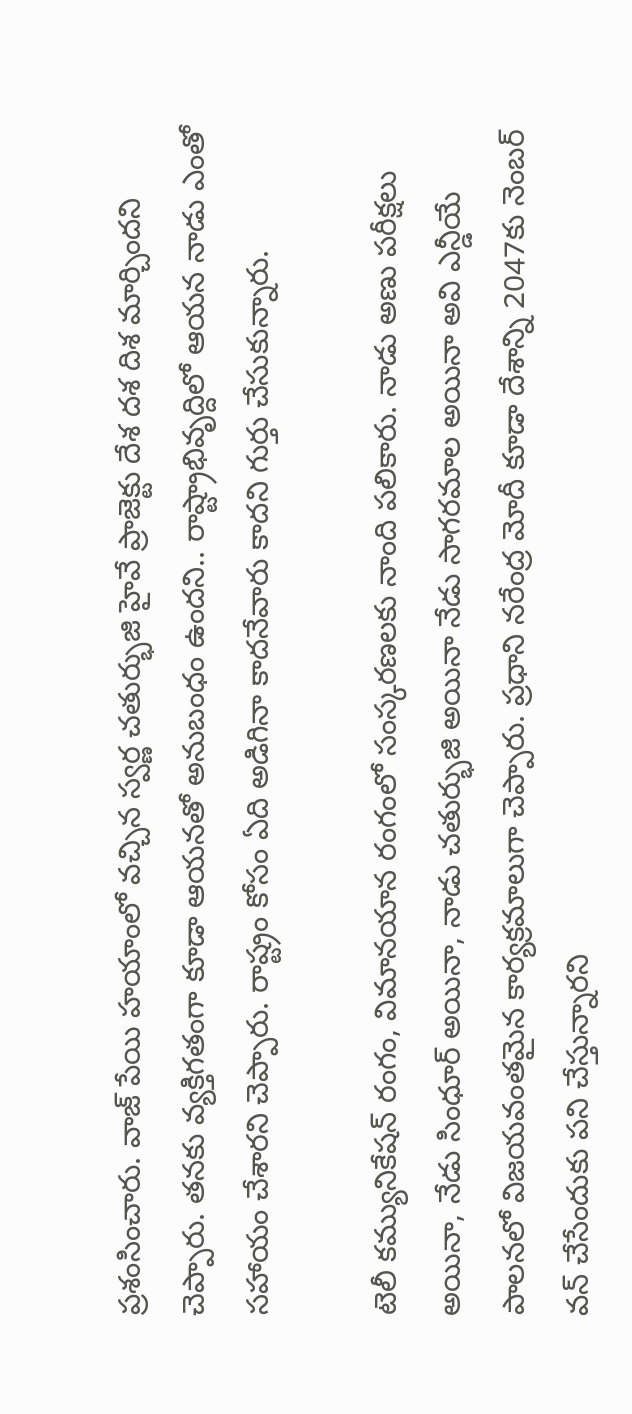ప్రశంసించారు. వాజ్ పేయి హయాంలో వచ్చిన స్వర్ణ చతుర్భుజి హైవే ప్రాజెక్టు దేశ దశ దిశ మార్చిందని చెప్పారు. తనకు వ్యక్తిగతంగా కూడా ఆయనతో అనుబంధం ఉందని.. రాష్ట్రాభివృద్దిలో ఆయన నాడు ఎంతో సహాయం చేశారని చెప్పారు. రాష్ట్రం కోసం ఏది అడిగినా కాదనేవారు కాదని గుర్తు చేసుకున్నారు.

టెలీ కమ్యునికేషన్ రంగం, విమానయాన రంగంలో సంస్కరణలకు నాంది పలికారు. నాడు అణు పరీక్షలు అయినా, నేడు సింధూర్ అయినా, నాడు చతుర్భుజి అయినా నేడు సాగరమాల అయినా అవి ఎన్డీయే పాలనలో విజయవంతమైన కార్యక్రమాలుగా చెప్పారు. ప్రధాని నరేంద్ర మోదీ కూడా దేశాన్ని 2047కు నెంబర్ వన్ చేసేందుకు పని చేస్తున్నారని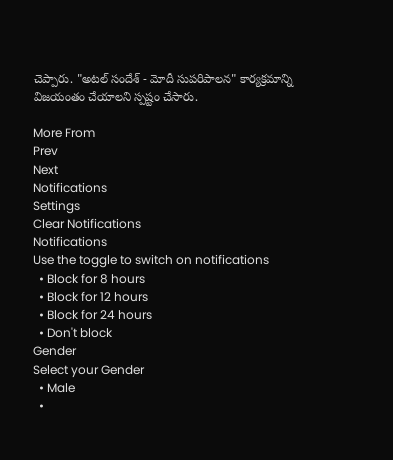చెప్పారు. "అటల్ సందేశ్ - మోదీ సుపరిపాలన" కార్యక్రమాన్ని విజయంతం చేయాలని స్పష్టం చేసారు.

More From
Prev
Next
Notifications
Settings
Clear Notifications
Notifications
Use the toggle to switch on notifications
  • Block for 8 hours
  • Block for 12 hours
  • Block for 24 hours
  • Don't block
Gender
Select your Gender
  • Male
  •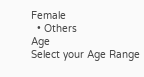Female
  • Others
Age
Select your Age Range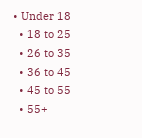• Under 18
  • 18 to 25
  • 26 to 35
  • 36 to 45
  • 45 to 55
  • 55+